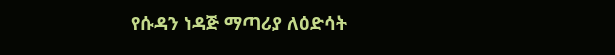የሱዳን ነዳጅ ማጣሪያ ለዕድሳት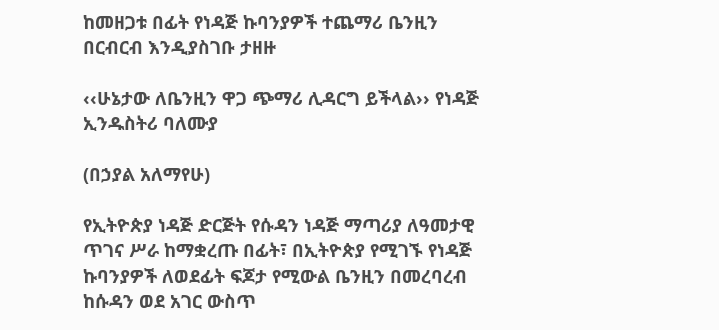ከመዘጋቱ በፊት የነዳጅ ኩባንያዎች ተጨማሪ ቤንዚን በርብርብ እንዲያስገቡ ታዘዙ

‹‹ሁኔታው ለቤንዚን ዋጋ ጭማሪ ሊዳርግ ይችላል›› የነዳጅ ኢንዱስትሪ ባለሙያ

(በኃያል አለማየሁ)

የኢትዮጵያ ነዳጅ ድርጅት የሱዳን ነዳጅ ማጣሪያ ለዓመታዊ ጥገና ሥራ ከማቋረጡ በፊት፣ በኢትዮጵያ የሚገኙ የነዳጅ ኩባንያዎች ለወደፊት ፍጆታ የሚውል ቤንዚን በመረባረብ ከሱዳን ወደ አገር ውስጥ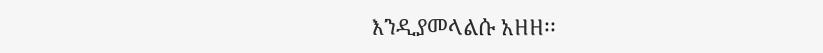እንዲያመላልሱ አዘዘ፡፡